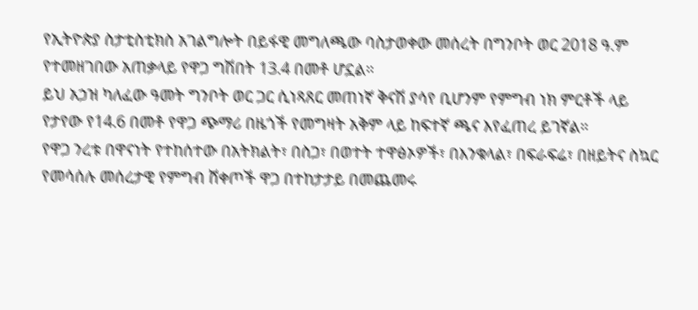የኢትዮጵያ ስታቲስቲክስ አገልግሎት በይፋዊ መግለጫው ባስታወቀው መሰረት በግንቦት ወር 2018 ዓ.ም የተመዘገበው አጠቃላይ የዋጋ ግሽበት 13.4 በመቶ ሆኗል።
ይህ አኃዝ ካለፈው ዓመት ግንቦት ወር ጋር ሲነጻጸር መጠነኛ ቅናሽ ያሳየ ቢሆንም የምግብ ነክ ምርቶች ላይ የታየው የ14.6 በመቶ የዋጋ ጭማሪ በዜጎች የመግዛት አቅም ላይ ከፍተኛ ጫና እየፈጠረ ይገኛል።
የዋጋ ንረቱ በዋናነት የተከሰተው በአትክልት፣ በስጋ፣ በወተት ተዋፅኦዎች፣ በእንቁላል፣ በፍራፍሬ፣ በዘይትና ስኳር የመሳሰሉ መሰረታዊ የምግብ ሸቀጦች ዋጋ በተከታታይ በመጨመሩ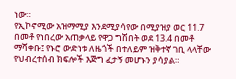ነው።
የኢኮኖሚው አዝማሚያ እንደሚያሳየው በሚያዝያ ወር 11.7 በመቶ የነበረው አጠቃላይ የዋጋ ግሽበት ወደ 13.4 በመቶ ማሻቀቡ፤ የኑሮ ውድነቱ ለዜጎች በተለይም ዝቅተኛ ገቢ ላላቸው የህብረተሰብ ክፍሎች እጅግ ፈታኝ መሆኑን ያሳያል።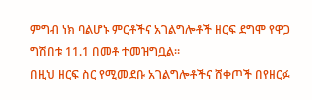ምግብ ነክ ባልሆኑ ምርቶችና አገልግሎቶች ዘርፍ ደግሞ የዋጋ ግሽበቱ 11.1 በመቶ ተመዝግቧል።
በዚህ ዘርፍ ስር የሚመደቡ አገልግሎቶችና ሸቀጦች በየዘርፉ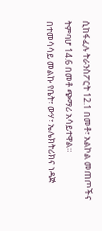ሲከፋፈሉ ትራንስፖርት 12.1 በመቶ፣ አልኮል መጠጦችና ትምባሆ 14.6 በመቶ ጭማሪ አሳይተዋል።
በተመሳሳይ መልኩ የቤት፣ ውሃ፣ ኤሌክትሪክና ነዳጅ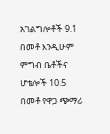አገልግሎቶች 9.1 በመቶ እንዲሁም ምግብ ቤቶችና ሆቴሎች 10.5 በመቶ የዋጋ ጭማሪ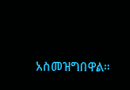አስመዝግበዋል።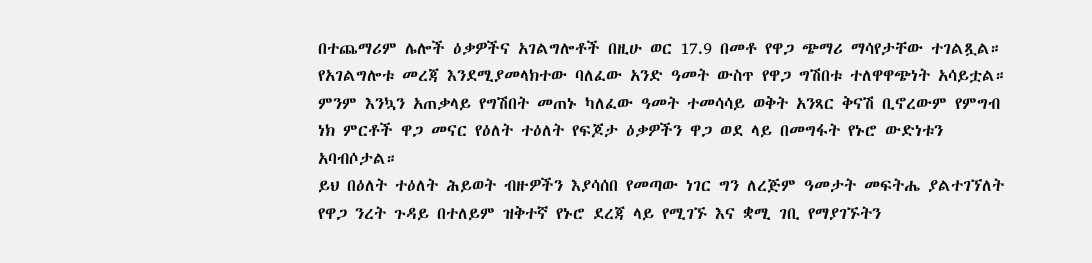በተጨማሪም ሌሎች ዕቃዎችና አገልግሎቶች በዚሁ ወር 17.9 በመቶ የዋጋ ጭማሪ ማሳየታቸው ተገልጿል።
የአገልግሎቱ መረጃ እንደሚያመላክተው ባለፈው አንድ ዓመት ውስጥ የዋጋ ግሽበቱ ተለዋዋጭነት አሳይቷል።
ምንም እንኳን አጠቃላይ የግሽበት መጠኑ ካለፈው ዓመት ተመሳሳይ ወቅት አንጻር ቅናሽ ቢኖረውም የምግብ ነክ ምርቶች ዋጋ መናር የዕለት ተዕለት የፍጆታ ዕቃዎችን ዋጋ ወደ ላይ በመግፋት የኑሮ ውድነቱን አባብሶታል።
ይህ በዕለት ተዕለት ሕይወት ብዙዎችን እያሳሰበ የመጣው ነገር ግን ለረጅም ዓመታት መፍትሔ ያልተገኘለት የዋጋ ንረት ጉዳይ በተለይም ዝቅተኛ የኑሮ ደረጃ ላይ የሚገኙ እና ቋሚ ገቢ የማያገኙትን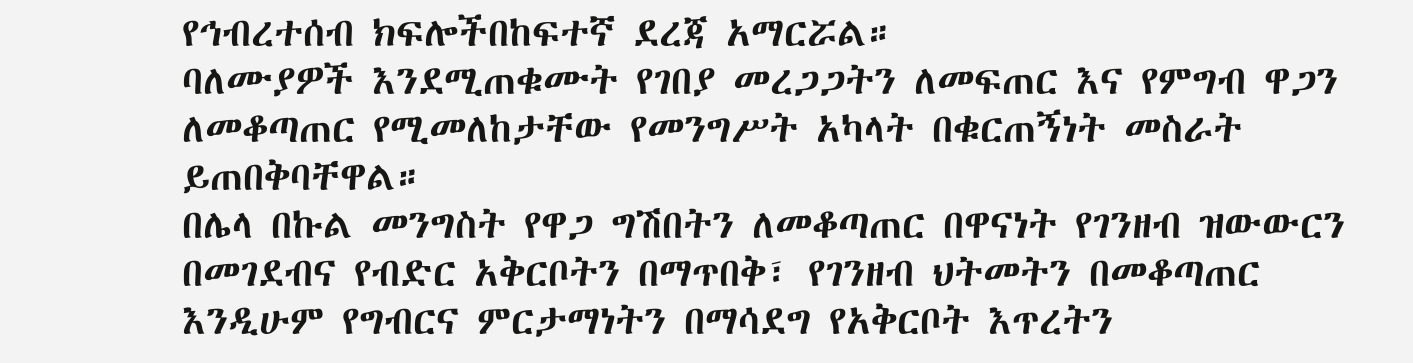የኅብረተሰብ ክፍሎችበከፍተኛ ደረጃ አማርሯል።
ባለሙያዎች እንደሚጠቁሙት የገበያ መረጋጋትን ለመፍጠር እና የምግብ ዋጋን ለመቆጣጠር የሚመለከታቸው የመንግሥት አካላት በቁርጠኝነት መስራት ይጠበቅባቸዋል።
በሌላ በኩል መንግስት የዋጋ ግሽበትን ለመቆጣጠር በዋናነት የገንዘብ ዝውውርን በመገደብና የብድር አቅርቦትን በማጥበቅ፣ የገንዘብ ህትመትን በመቆጣጠር እንዲሁም የግብርና ምርታማነትን በማሳደግ የአቅርቦት እጥረትን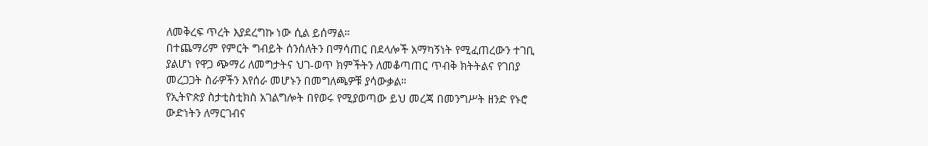ለመቅረፍ ጥረት እያደረግኩ ነው ሲል ይሰማል።
በተጨማሪም የምርት ግብይት ሰንሰለትን በማሳጠር በደላሎች አማካኝነት የሚፈጠረውን ተገቢ ያልሆነ የዋጋ ጭማሪ ለመግታትና ህገ-ወጥ ክምችትን ለመቆጣጠር ጥብቅ ክትትልና የገበያ መረጋጋት ስራዎችን እየሰራ መሆኑን በመግለጫዎቹ ያሳውቃል።
የኢትዮጵያ ስታቲስቲክስ አገልግሎት በየወሩ የሚያወጣው ይህ መረጃ በመንግሥት ዘንድ የኑሮ ውድነትን ለማርገብና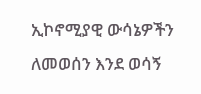ኢኮኖሚያዊ ውሳኔዎችን ለመወሰን እንደ ወሳኝ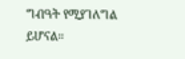ግብዓት የሚያገለግል ይሆናል።